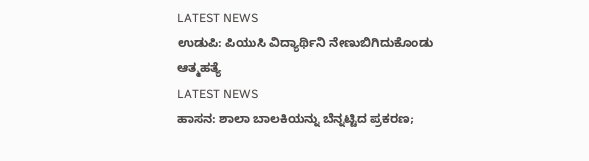LATEST NEWS
ಉಡುಪಿ: ಪಿಯುಸಿ ವಿದ್ಯಾರ್ಥಿನಿ ನೇಣುಬಿಗಿದುಕೊಂಡು ಆತ್ಮಹತ್ಯೆ
LATEST NEWS
ಹಾಸನ: ಶಾಲಾ ಬಾಲಕಿಯನ್ನು ಬೆನ್ನಟ್ಟಿದ ಪ್ರಕರಣ;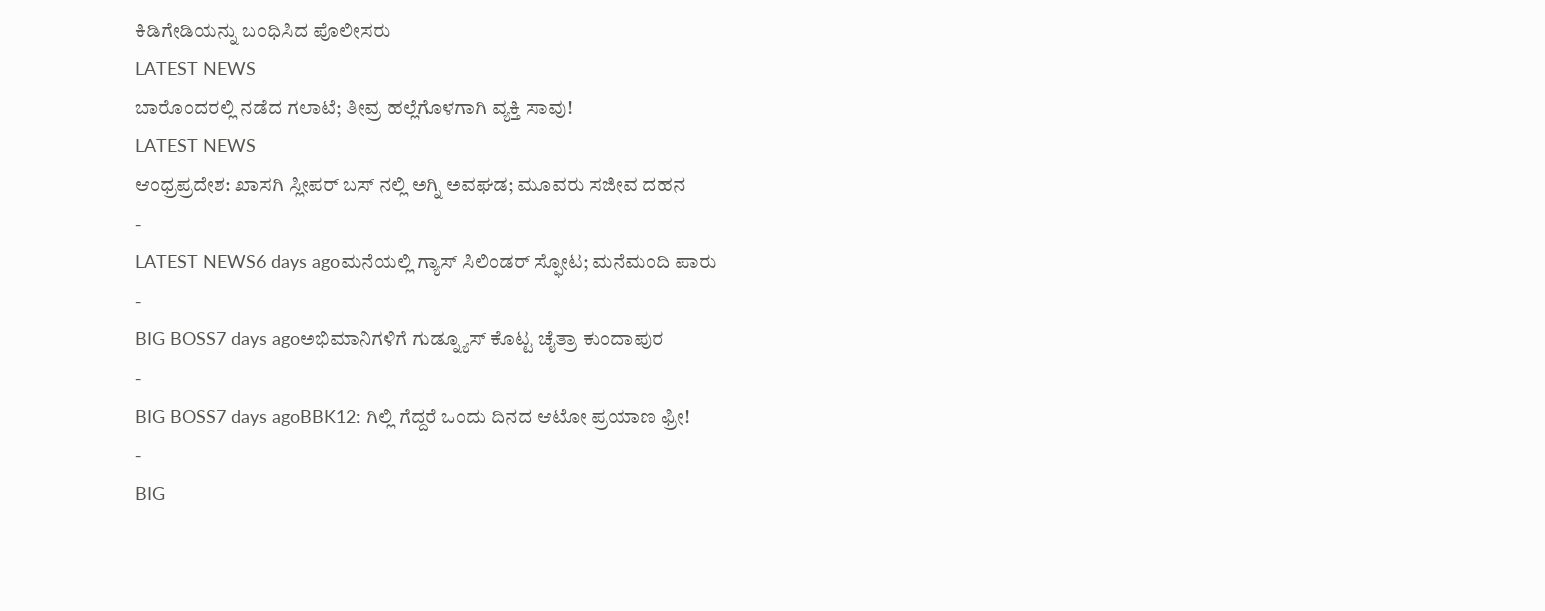ಕಿಡಿಗೇಡಿಯನ್ನು ಬಂಧಿಸಿದ ಪೊಲೀಸರು
LATEST NEWS
ಬಾರೊಂದರಲ್ಲಿ ನಡೆದ ಗಲಾಟೆ; ತೀವ್ರ ಹಲ್ಲೆಗೊಳಗಾಗಿ ವ್ಯಕ್ತಿ ಸಾವು!
LATEST NEWS
ಆಂಧ್ರಪ್ರದೇಶ: ಖಾಸಗಿ ಸ್ಲೀಪರ್ ಬಸ್ ನಲ್ಲಿ ಅಗ್ನಿ ಅವಘಡ; ಮೂವರು ಸಜೀವ ದಹನ
-
LATEST NEWS6 days agoಮನೆಯಲ್ಲಿ ಗ್ಯಾಸ್ ಸಿಲಿಂಡರ್ ಸ್ಫೋಟ; ಮನೆಮಂದಿ ಪಾರು
-
BIG BOSS7 days agoಅಭಿಮಾನಿಗಳಿಗೆ ಗುಡ್ನ್ಯೂಸ್ ಕೊಟ್ಟ ಚೈತ್ರಾ ಕುಂದಾಪುರ
-
BIG BOSS7 days agoBBK12: ಗಿಲ್ಲಿ ಗೆದ್ದರೆ ಒಂದು ದಿನದ ಆಟೋ ಪ್ರಯಾಣ ಫ್ರೀ!
-
BIG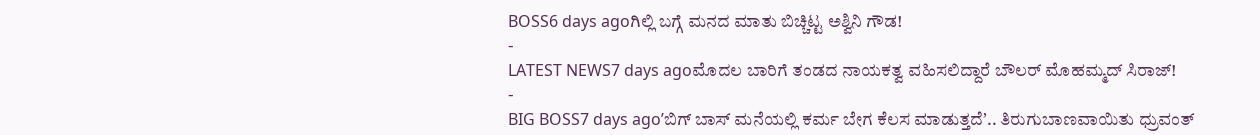BOSS6 days agoಗಿಲ್ಲಿ ಬಗ್ಗೆ ಮನದ ಮಾತು ಬಿಚ್ಚಿಟ್ಟ ಅಶ್ವಿನಿ ಗೌಡ!
-
LATEST NEWS7 days agoಮೊದಲ ಬಾರಿಗೆ ತಂಡದ ನಾಯಕತ್ವ ವಹಿಸಲಿದ್ದಾರೆ ಬೌಲರ್ ಮೊಹಮ್ಮದ್ ಸಿರಾಜ್!
-
BIG BOSS7 days agoʼಬಿಗ್ ಬಾಸ್ ಮನೆಯಲ್ಲಿ ಕರ್ಮ ಬೇಗ ಕೆಲಸ ಮಾಡುತ್ತದೆʼ.. ತಿರುಗುಬಾಣವಾಯಿತು ಧ್ರುವಂತ್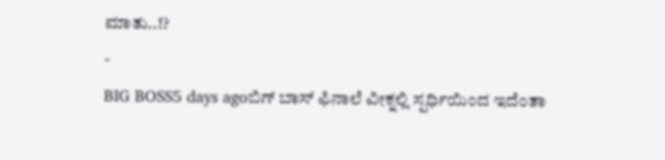ಮಾತು..!?
-
BIG BOSS5 days agoಬಿಗ್ ಬಾಸ್ ಫಿನಾಲೆ ವೀಕ್ನಲ್ಲಿ ಸ್ಪರ್ಧಿಯಿಂದ ಇದೆಂತಾ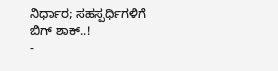ನಿರ್ಧಾರ; ಸಹಸ್ಪರ್ಧಿಗಳಿಗೆ ಬಿಗ್ ಶಾಕ್..!
-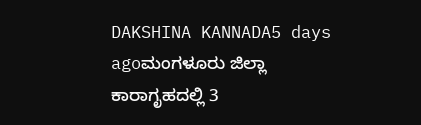DAKSHINA KANNADA5 days agoಮಂಗಳೂರು ಜಿಲ್ಲಾ ಕಾರಾಗೃಹದಲ್ಲಿ 3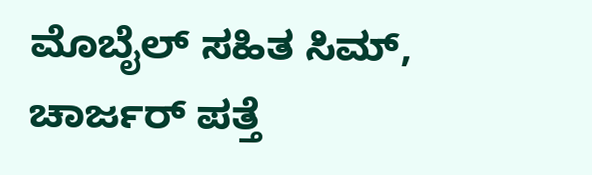ಮೊಬೈಲ್ ಸಹಿತ ಸಿಮ್, ಚಾರ್ಜರ್ ಪತ್ತೆ